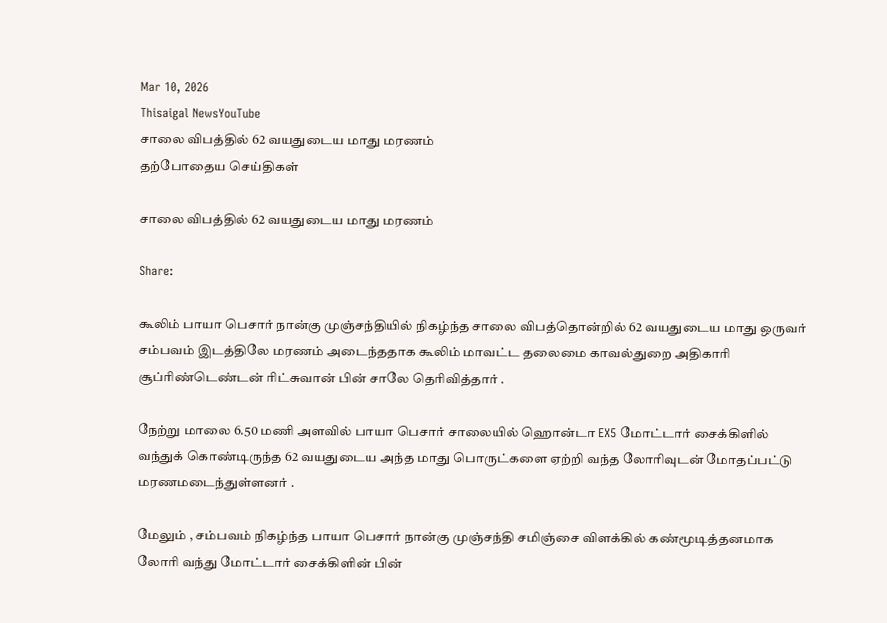Mar 10, 2026
Thisaigal NewsYouTube
சாலை விபத்தில் 62 வயதுடைய மாது மரணம்
தற்போதைய செய்திகள்

சாலை விபத்தில் 62 வயதுடைய மாது மரணம்

Share:

கூலிம் பாயா பெசார் நான்கு முஞ்சந்தியில் நிகழ்ந்த சாலை விபத்தொன்றில் 62 வயதுடைய மாது ஒருவர் சம்பவம் இடத்திலே மரணம் அடைந்ததாக கூலிம் மாவட்ட தலைமை காவல்துறை அதிகாரி சூப்ரிண்டெண்டன் ரிட்சுவான் பின் சாலே தெரிவித்தார் .

நேற்று மாலை 6.50 மணி அளவில் பாயா பெசார் சாலையில் ஹொன்டா EX5 மோட்டார் சைக்கிளில் வந்துக் கொண்டிருந்த 62 வயதுடைய அந்த மாது பொருட்களை ஏற்றி வந்த லோரிவுடன் மோதப்பட்டு மரணமடைந்துள்ளனர் .

மேலும் , சம்பவம் நிகழ்ந்த பாயா பெசார் நான்கு முஞ்சந்தி சமிஞ்சை விளக்கில் கண்மூடித்தனமாக லோரி வந்து மோட்டார் சைக்கிளின் பின்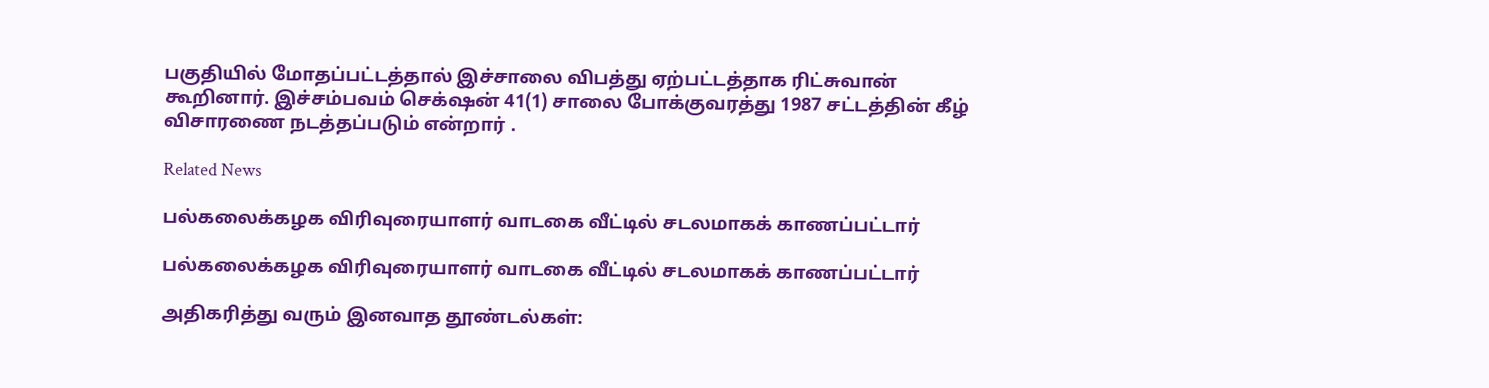பகுதியில் மோதப்பட்டத்தால் இச்சாலை விபத்து ஏற்பட்டத்தாக ரிட்சுவான் கூறினார். இச்சம்பவம் செக்‌ஷன் 41(1) சாலை போக்குவரத்து 1987 சட்டத்தின் கீழ் விசாரணை நடத்தப்படும் என்றார் .

Related News

பல்கலைக்கழக விரிவுரையாளர் வாடகை வீட்டில் சடலமாகக் காணப்பட்டார்

பல்கலைக்கழக விரிவுரையாளர் வாடகை வீட்டில் சடலமாகக் காணப்பட்டார்

அதிகரித்து வரும் இனவாத தூண்டல்கள்: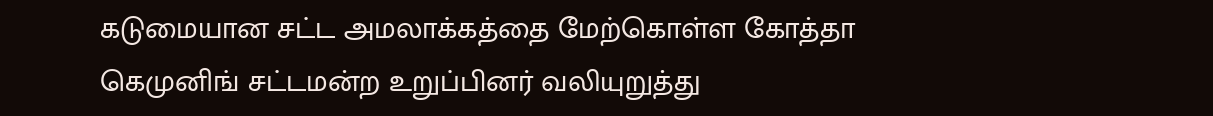கடுமையான சட்ட அமலாக்கத்தை மேற்கொள்ள கோத்தா கெமுனிங் சட்டமன்ற உறுப்பினர் வலியுறுத்து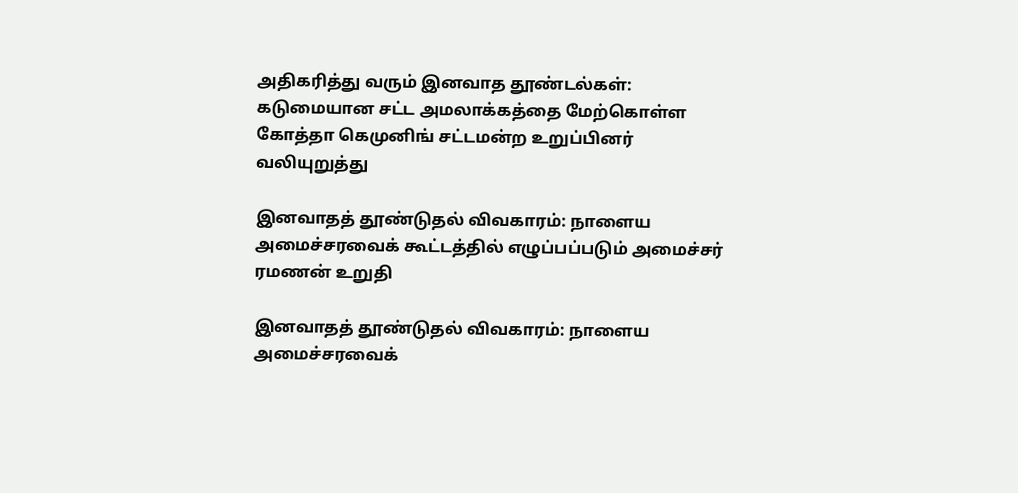அதிகரித்து வரும் இனவாத தூண்டல்கள்: கடுமையான சட்ட அமலாக்கத்தை மேற்கொள்ள கோத்தா கெமுனிங் சட்டமன்ற உறுப்பினர் வலியுறுத்து

இனவாதத் தூண்டுதல் விவகாரம்: நாளைய அமைச்சரவைக் கூட்டத்தில் எழுப்பப்படும் அமைச்சர் ரமணன் உறுதி

இனவாதத் தூண்டுதல் விவகாரம்: நாளைய அமைச்சரவைக்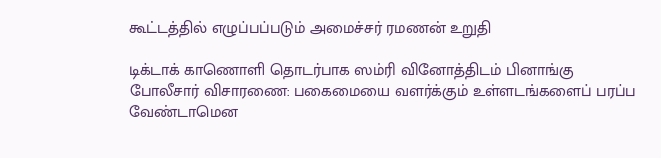கூட்டத்தில் எழுப்பப்படும் அமைச்சர் ரமணன் உறுதி

டிக்டாக் காணொளி தொடர்பாக ஸம்ரி வினோத்திடம் பினாங்கு போலீசார் விசாரணை: பகைமையை வளர்க்கும் உள்ளடங்களைப் பரப்ப வேண்டாமென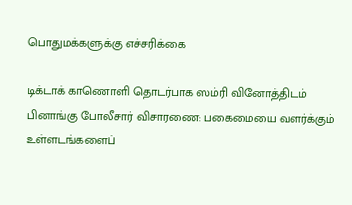பொதுமக்களுக்கு எச்சரிக்கை

டிக்டாக் காணொளி தொடர்பாக ஸம்ரி வினோத்திடம் பினாங்கு போலீசார் விசாரணை: பகைமையை வளர்க்கும் உள்ளடங்களைப்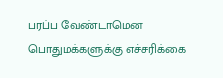பரப்ப வேண்டாமென பொதுமக்களுக்கு எச்சரிக்கை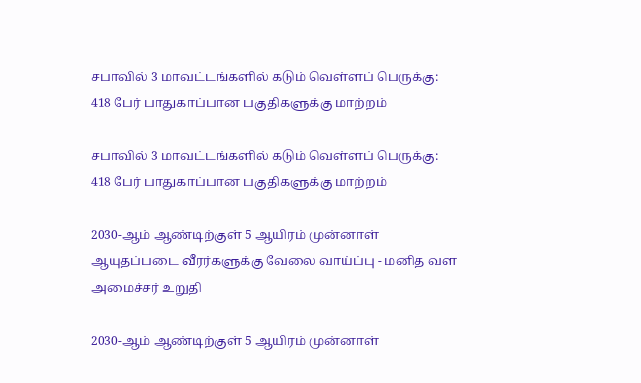சபாவில் 3 மாவட்டங்களில் கடும் வெள்ளப் பெருக்கு: 418 பேர் பாதுகாப்பான பகுதிகளுக்கு மாற்றம்

சபாவில் 3 மாவட்டங்களில் கடும் வெள்ளப் பெருக்கு: 418 பேர் பாதுகாப்பான பகுதிகளுக்கு மாற்றம்

2030-ஆம் ஆண்டிற்குள் 5 ஆயிரம் முன்னாள் ஆயுதப்படை வீரர்களுக்கு வேலை வாய்ப்பு - மனித வள அமைச்சர் உறுதி

2030-ஆம் ஆண்டிற்குள் 5 ஆயிரம் முன்னாள்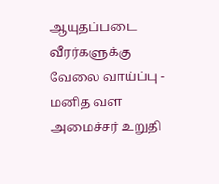ஆயுதப்படை வீரர்களுக்கு வேலை வாய்ப்பு - மனித வள அமைச்சர் உறுதி